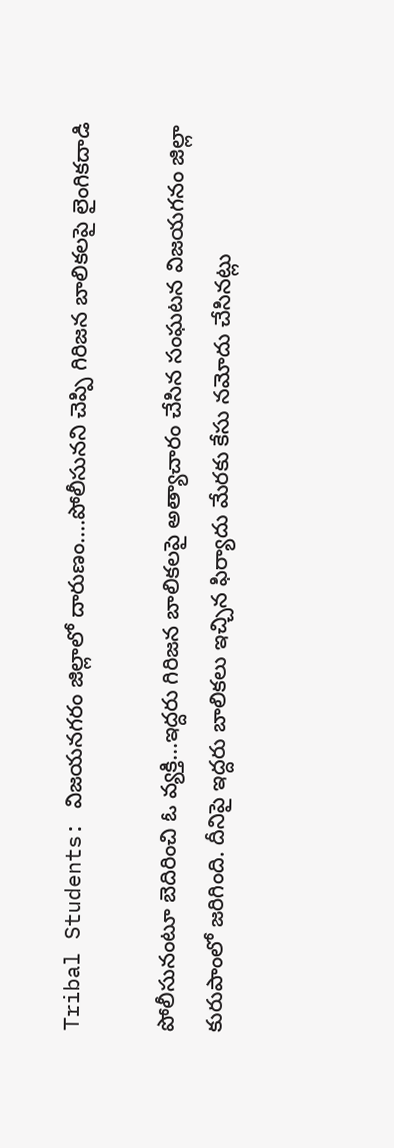Tribal Students: విజయనగరం జిల్లాలో దారుణం....పోలీసునని చెప్పి గిరిజన బాలికలపై లైంగికదాడి

పోలీసునంటూ బెదిరించి ఓ వ్యక్తి...ఇద్దరు గిరిజన బాలికలపై అత్యాచారం చేసిన సంఘటన విజయగనం జిల్లా కురుపాంలో జరిగింది. దీనిపై ఇద్దరు బాలికలు ఇచ్చిన ఫిర్యాదు మేరకు కేసు నమోదు చేసినట్లు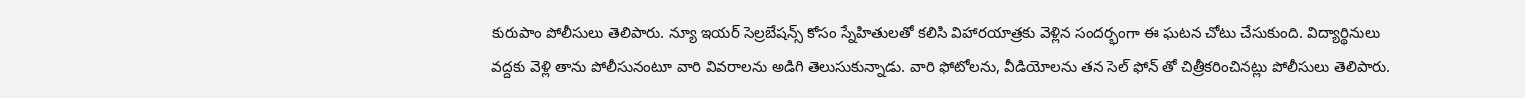కురుపాం పోలీసులు తెలిపారు. న్యూ ఇయర్ సెల్రబేషన్స్ కోసం స్నేహితులతో కలిసి విహారయాత్రకు వెళ్లిన సందర్భంగా ఈ ఘటన చోటు చేసుకుంది. విద్యార్థినులు వద్దకు వెళ్లి తాను పోలీసునంటూ వారి వివరాలను అడిగి తెలుసుకున్నాడు. వారి ఫోటోలను, వీడియోలను తన సెల్ ఫోన్ తో చిత్రీకరించినట్లు పోలీసులు తెలిపారు.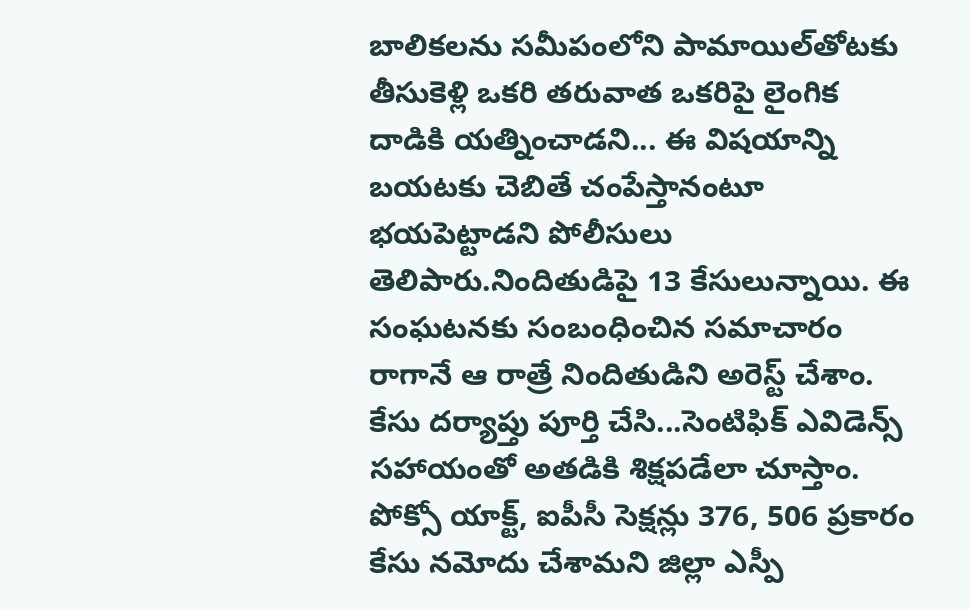బాలికలను సమీపంలోని పామాయిల్‌తోటకు తీసుకెళ్లి ఒకరి తరువాత ఒకరిపై లైంగిక దాడికి యత్నించాడని... ఈ విషయాన్ని బయటకు చెబితే చంపేస్తానంటూ భయపెట్టాడని పోలీసులు తెలిపారు.నిందితుడిపై 13 కేసులున్నాయి. ఈ సంఘటనకు సంబంధించిన సమాచారం రాగానే ఆ రాత్రే నిందితుడిని అరెస్ట్ చేశాం. కేసు దర్యాప్తు పూర్తి చేసి...సెంటిఫిక్ ఎవిడెన్స్ సహాయంతో అతడికి శిక్షపడేలా చూస్తాం. పోక్సో యాక్ట్, ఐపీసీ సెక్షన్లు 376, 506 ప్రకారం కేసు నమోదు చేశామని జిల్లా ఎస్పీ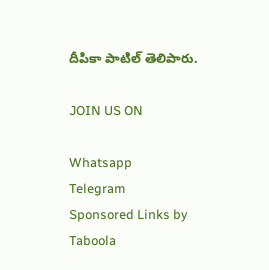దీపికా పాటిల్ తెలిపారు.

JOIN US ON

Whatsapp
Telegram
Sponsored Links by Taboola